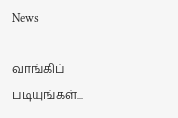News

வாங்கிப் படியுங்கள்...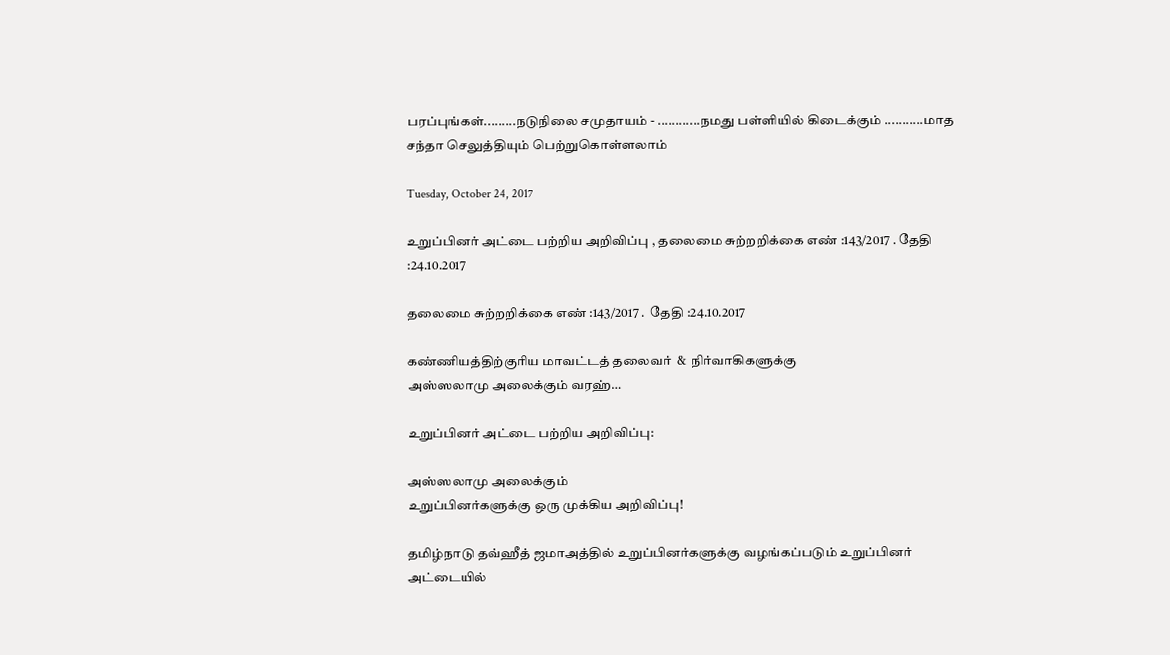பரப்புங்கள்.........நடுநிலை சமுதாயம் - ............நமது பள்ளியில் கிடைக்கும் ...........மாத சந்தா செலுத்தியும் பெற்றுகொள்ளலாம்

Tuesday, October 24, 2017

உறுப்பினர் அட்டை பற்றிய அறிவிப்பு , தலைமை சுற்றறிக்கை எண் :143/2017 . தேதி :24.10.2017

தலைமை சுற்றறிக்கை எண் :143/2017 .  தேதி :24.10.2017

கண்ணியத்திற்குரிய மாவட்டத் தலைவர்  &  நிர்வாகிகளுக்கு
அஸ்ஸலாமு அலைக்கும் வரஹ்…

உறுப்பினர் அட்டை பற்றிய அறிவிப்பு:

அஸ்ஸலாமு அலைக்கும்
உறுப்பினர்களுக்கு ஒரு முக்கிய அறிவிப்பு!

தமிழ்நாடு தவ்ஹீத் ஜமாஅத்தில் உறுப்பினர்களுக்கு வழங்கப்படும் உறுப்பினர் அட்டையில்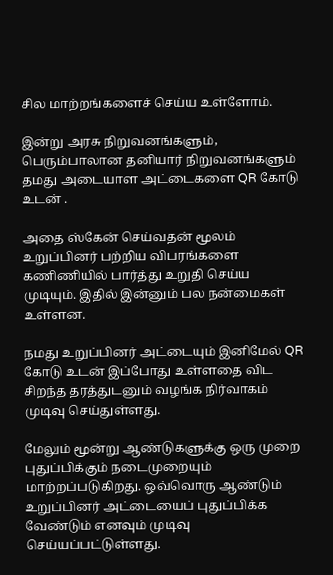சில மாற்றங்களைச் செய்ய உள்ளோம்.

இன்று அரசு நிறுவனங்களும், பெரும்பாலான தனியார் நிறுவனங்களும் தமது அடையாள அட்டைகளை QR கோடு உடன் .

அதை ஸ்கேன் செய்வதன் மூலம் உறுப்பினர் பற்றிய விபரங்களை கணிணியில் பார்த்து உறுதி செய்ய முடியும். இதில் இன்னும் பல நன்மைகள் உள்ளன.

நமது உறுப்பினர் அட்டையும் இனிமேல் QR கோடு உடன் இப்போது உள்ளதை விட சிறந்த தரத்துடனும் வழங்க நிர்வாகம் முடிவு செய்துள்ளது.

மேலும் மூன்று ஆண்டுகளுக்கு ஒரு முறை புதுப்பிக்கும் நடைமுறையும் மாற்றப்படுகிறது. ஒவ்வொரு ஆண்டும் உறுப்பினர் அட்டையைப் புதுப்பிக்க வேண்டும் எனவும் முடிவு செய்யப்பட்டுள்ளது.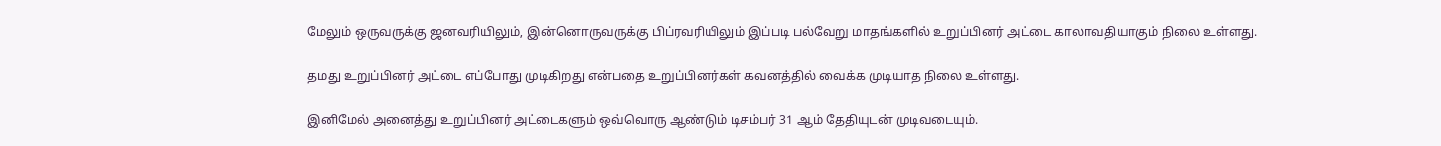மேலும் ஒருவருக்கு ஜனவரியிலும், இன்னொருவருக்கு பிப்ரவரியிலும் இப்படி பல்வேறு மாதங்களில் உறுப்பினர் அட்டை காலாவதியாகும் நிலை உள்ளது.

தமது உறுப்பினர் அட்டை எப்போது முடிகிறது என்பதை உறுப்பினர்கள் கவனத்தில் வைக்க முடியாத நிலை உள்ளது.

இனிமேல் அனைத்து உறுப்பினர் அட்டைகளும் ஒவ்வொரு ஆண்டும் டிசம்பர் 31 ஆம் தேதியுடன் முடிவடையும்.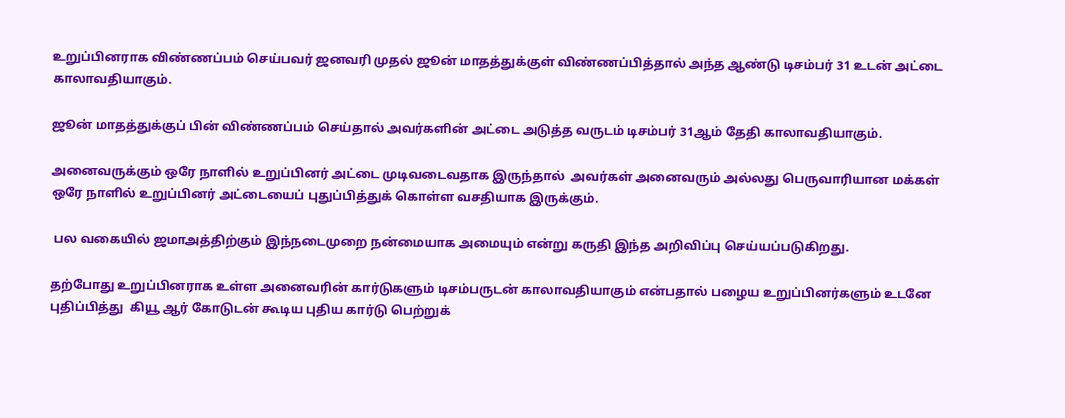உறுப்பினராக விண்ணப்பம் செய்பவர் ஜனவரி முதல் ஜூன் மாதத்துக்குள் விண்ணப்பித்தால் அந்த ஆண்டு டிசம்பர் 31 உடன் அட்டை காலாவதியாகும்.

ஜூன் மாதத்துக்குப் பின் விண்ணப்பம் செய்தால் அவர்களின் அட்டை அடுத்த வருடம் டிசம்பர் 31ஆம் தேதி காலாவதியாகும்.

அனைவருக்கும் ஒரே நாளில் உறுப்பினர் அட்டை முடிவடைவதாக இருந்தால்  அவர்கள் அனைவரும் அல்லது பெருவாரியான மக்கள் ஒரே நாளில் உறுப்பினர் அட்டையைப் புதுப்பித்துக் கொள்ள வசதியாக இருக்கும்.

 பல வகையில் ஜமாஅத்திற்கும் இந்நடைமுறை நன்மையாக அமையும் என்று கருதி இந்த அறிவிப்பு செய்யப்படுகிறது.

தற்போது உறுப்பினராக உள்ள அனைவரின் கார்டுகளும் டிசம்பருடன் காலாவதியாகும் என்பதால் பழைய உறுப்பினர்களும் உடனே புதிப்பித்து  கியூ ஆர் கோடுடன் கூடிய புதிய கார்டு பெற்றுக்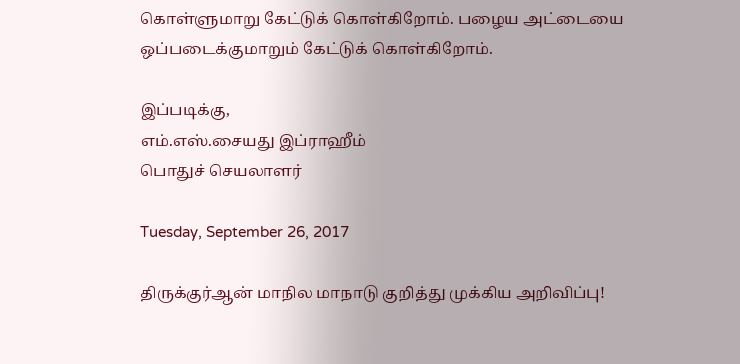கொள்ளுமாறு கேட்டுக் கொள்கிறோம். பழைய அட்டையை ஒப்படைக்குமாறும் கேட்டுக் கொள்கிறோம்.

இப்படிக்கு,
எம்.எஸ்.சையது இப்ராஹீம்
பொதுச் செயலாளர்

Tuesday, September 26, 2017

திருக்குர்ஆன் மாநில மாநாடு குறித்து முக்கிய அறிவிப்பு!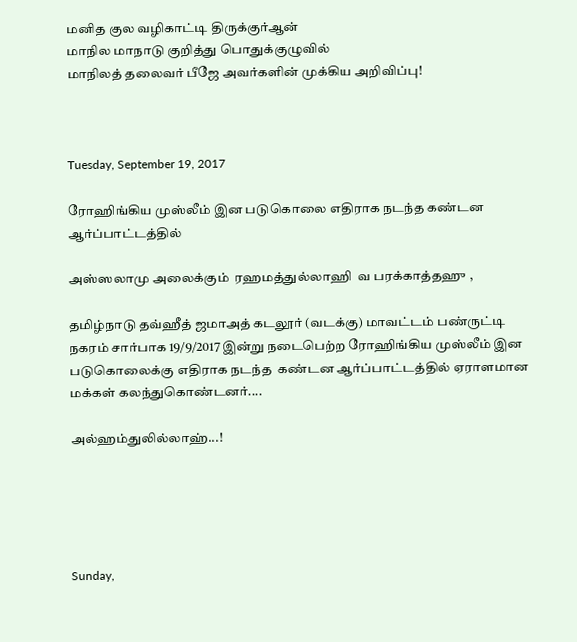மனித குல வழிகாட்டி திருக்குர்ஆன்
மாநில மாநாடு குறித்து பொதுக்குழுவில்
மாநிலத் தலைவர் பீஜே அவர்களின் முக்கிய அறிவிப்பு!



Tuesday, September 19, 2017

ரோஹிங்கிய முஸ்லீம் இன படுகொலை எதிராக நடந்த கண்டன ஆர்ப்பாட்டத்தில்

அஸ்ஸலாமு அலைக்கும்  ரஹமத்துல்லாஹி  வ பரக்காத்தஹு ,

தமிழ்நாடு தவ்ஹீத் ஜமாஅத் கடலூர் (வடக்கு) மாவட்டம் பண்ருட்டி நகரம் சார்பாக 19/9/2017 இன்று நடைபெற்ற ரோஹிங்கிய முஸ்லீம் இன படுகொலைக்கு எதிராக நடந்த  கண்டன ஆர்ப்பாட்டத்தில் ஏராளமான மக்கள் கலந்துகொண்டனர்....

அல்ஹம்துலில்லாஹ்...!





Sunday,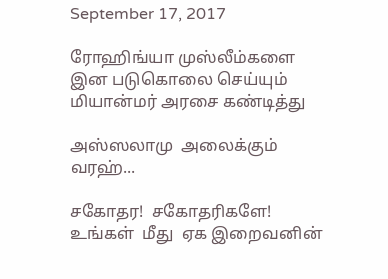September 17, 2017

ரோஹிங்யா முஸ்லீம்களை இன படுகொலை செய்யும் மியான்மர் அரசை கண்டித்து

அஸ்ஸலாமு  அலைக்கும் வரஹ்...

சகோதர!  சகோதரிகளே! உங்கள்  மீது  ஏக இறைவனின்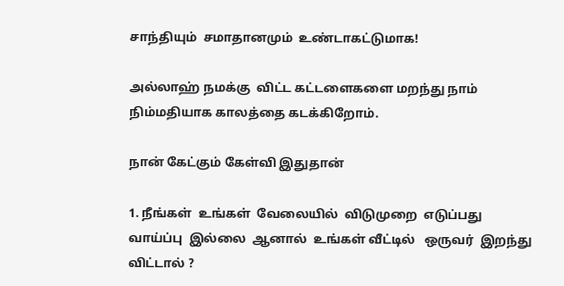சாந்தியும்  சமாதானமும்  உண்டாகட்டுமாக!

அல்லாஹ் நமக்கு  விட்ட கட்டளைகளை மறந்து நாம் நிம்மதியாக காலத்தை கடக்கிறோம்.

நான் கேட்கும் கேள்வி இதுதான்

1. நீங்கள்  உங்கள்  வேலையில்  விடுமுறை  எடுப்பது வாய்ப்பு  இல்லை  ஆனால்  உங்கள் வீட்டில்   ஒருவர்  இறந்து  விட்டால் ?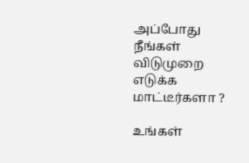அப்போது  நீங்கள்  விடுமுறை  எடுக்க மாட்டீர்களா ?

உங்கள்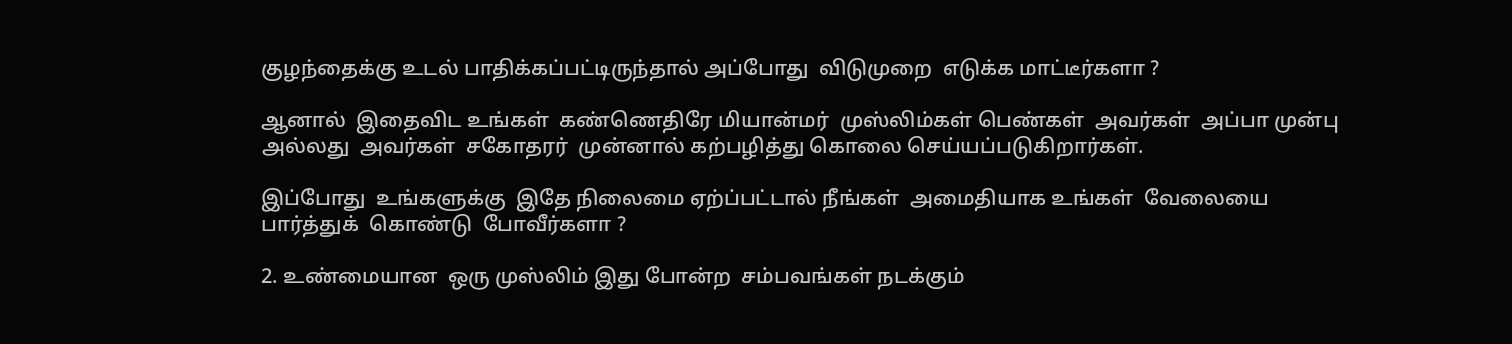குழந்தைக்கு உடல் பாதிக்கப்பட்டிருந்தால் அப்போது  விடுமுறை  எடுக்க மாட்டீர்களா ?

ஆனால்  இதைவிட உங்கள்  கண்ணெதிரே மியான்மர்  முஸ்லிம்கள் பெண்கள்  அவர்கள்  அப்பா முன்பு அல்லது  அவர்கள்  சகோதரர்  முன்னால் கற்பழித்து கொலை செய்யப்படுகிறார்கள்.

இப்போது  உங்களுக்கு  இதே நிலைமை ஏற்ப்பட்டால் நீங்கள்  அமைதியாக உங்கள்  வேலையை பார்த்துக்  கொண்டு  போவீர்களா ?

2. உண்மையான  ஒரு முஸ்லிம் இது போன்ற  சம்பவங்கள் நடக்கும்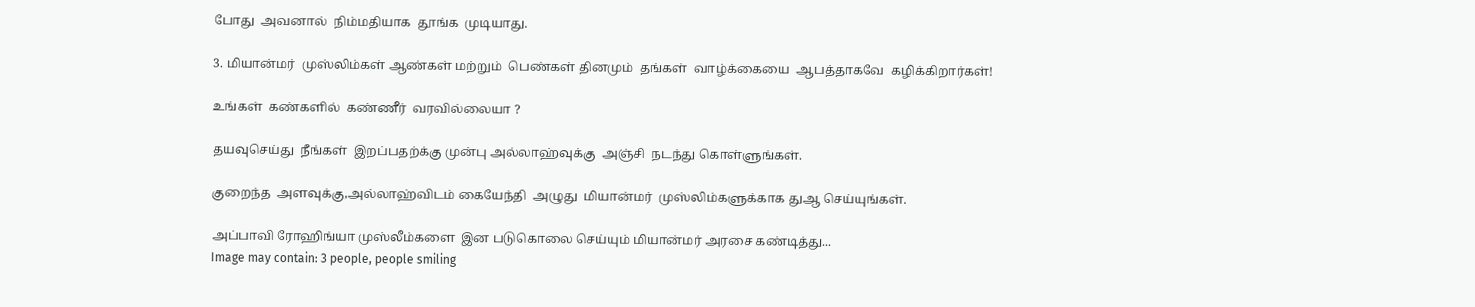போது  அவனால்  நிம்மதியாக  தூங்க  முடியாது.

3. மியான்மர்  முஸ்லிம்கள் ஆண்கள் மற்றும்  பெண்கள் தினமும்  தங்கள்  வாழ்க்கையை  ஆபத்தாகவே  கழிக்கிறார்கள்!

உங்கள்  கண்களில்  கண்ணீர்  வரவில்லையா ?

தயவுசெய்து  நீங்கள்  இறப்பதற்க்கு முன்பு அல்லாஹ்வுக்கு  அஞ்சி  நடந்து கொள்ளுங்கள்.

குறைந்த  அளவுக்கு,அல்லாஹ்விடம் கையேந்தி  அழுது  மியான்மர்  முஸ்லிம்களுக்காக துஆ செய்யுங்கள்.

அப்பாவி ரோஹிங்யா முஸ்லீம்களை  இன படுகொலை செய்யும் மியான்மர் அரசை கண்டித்து...
Image may contain: 3 people, people smiling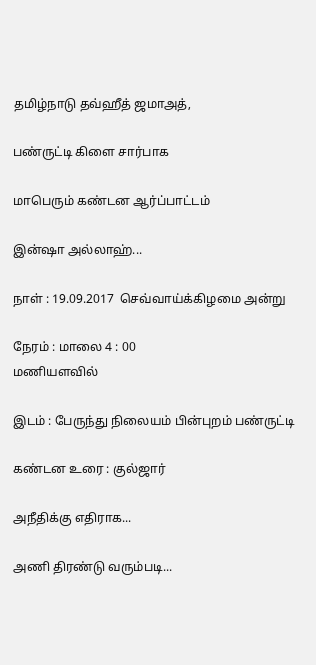தமிழ்நாடு தவ்ஹீத் ஜமாஅத்,

பண்ருட்டி கிளை சார்பாக

மாபெரும் கண்டன ஆர்ப்பாட்டம்

இன்ஷா அல்லாஹ்...

நாள் : 19.09.2017  செவ்வாய்க்கிழமை அன்று

நேரம் : மாலை 4 : 00
மணியளவில்

இடம் : பேருந்து நிலையம் பின்புறம் பண்ருட்டி

கண்டன உரை : குல்ஜார்

அநீதிக்கு எதிராக...

அணி திரண்டு வரும்படி...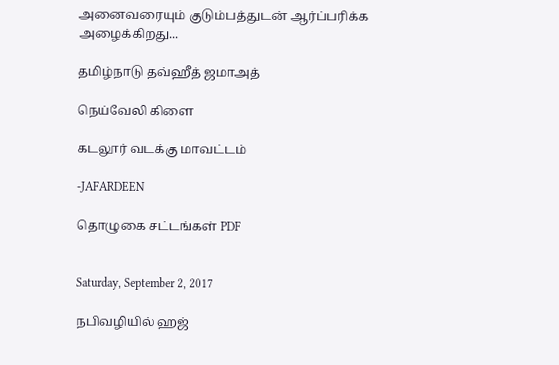அனைவரையும் குடும்பத்துடன் ஆர்ப்பரிக்க அழைக்கிறது...

தமிழ்நாடு தவ்ஹீத் ஜமாஅத்

நெய்வேலி கிளை

கடலூர் வடக்கு மாவட்டம்

-JAFARDEEN

தொழுகை சட்டங்கள் PDF


Saturday, September 2, 2017

நபிவழியில் ஹஜ்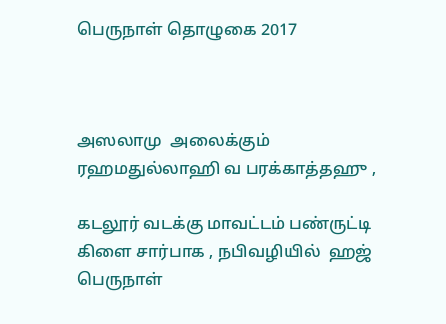பெருநாள் தொழுகை 2017



அஸலாமு  அலைக்கும் ரஹமதுல்லாஹி வ பரக்காத்தஹு ,

கடலூர் வடக்கு மாவட்டம் பண்ருட்டி கிளை சார்பாக , நபிவழியில்  ஹஜ் பெருநாள்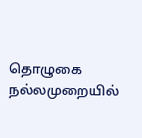தொழுகை  நல்லமுறையில்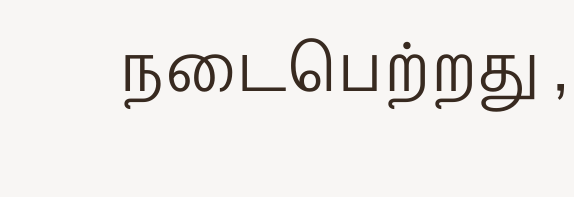நடைபெற்றது ,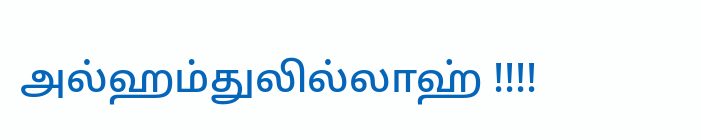அல்ஹம்துலில்லாஹ் !!!!